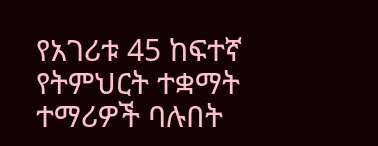የአገሪቱ 45 ከፍተኛ የትምህርት ተቋማት ተማሪዎች ባሉበት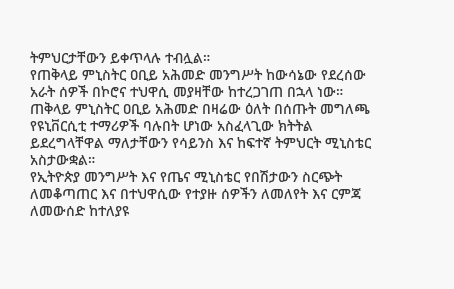ትምህርታቸውን ይቀጥላሉ ተብሏል።
የጠቅላይ ምኒስትር ዐቢይ አሕመድ መንግሥት ከውሳኔው የደረሰው አራት ሰዎች በኮሮና ተህዋሲ መያዛቸው ከተረጋገጠ በኋላ ነው። ጠቅላይ ምኒስትር ዐቢይ አሕመድ በዛሬው ዕለት በሰጡት መግለጫ የዩኒቨርሲቲ ተማሪዎች ባሉበት ሆነው አስፈላጊው ክትትል ይደረግላቸዋል ማለታቸውን የሳይንስ እና ከፍተኛ ትምህርት ሚኒስቴር አስታውቋል።
የኢትዮጵያ መንግሥት እና የጤና ሚኒስቴር የበሽታውን ስርጭት ለመቆጣጠር እና በተህዋሲው የተያዙ ሰዎችን ለመለየት እና ርምጃ ለመውሰድ ከተለያዩ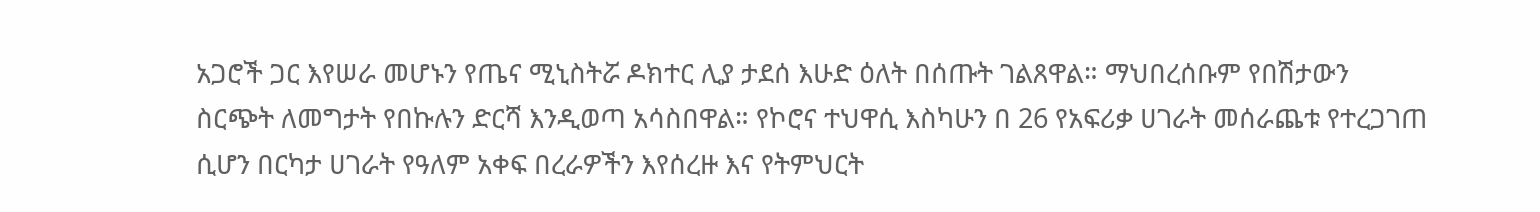አጋሮች ጋር እየሠራ መሆኑን የጤና ሚኒስትሯ ዶክተር ሊያ ታደሰ እሁድ ዕለት በሰጡት ገልጸዋል። ማህበረሰቡም የበሽታውን ስርጭት ለመግታት የበኩሉን ድርሻ እንዲወጣ አሳስበዋል። የኮሮና ተህዋሲ እስካሁን በ 26 የአፍሪቃ ሀገራት መሰራጨቱ የተረጋገጠ ሲሆን በርካታ ሀገራት የዓለም አቀፍ በረራዎችን እየሰረዙ እና የትምህርት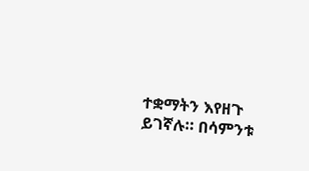ተቋማትን እየዘጉ ይገኛሉ። በሳምንቱ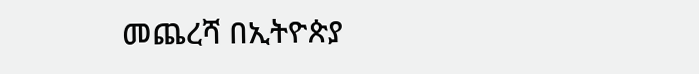መጨረሻ በኢትዮጵያ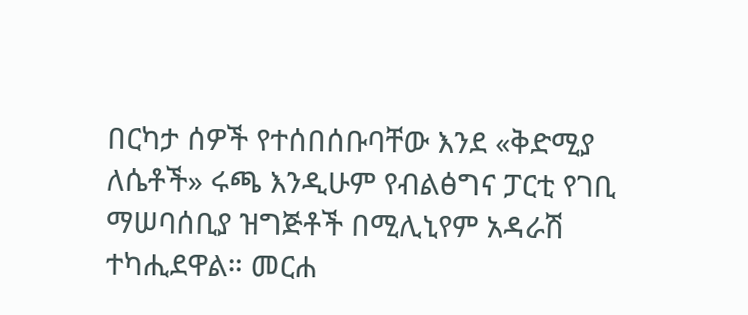በርካታ ሰዎች የተሰበሰቡባቸው እንደ «ቅድሚያ ለሴቶች» ሩጫ እንዲሁም የብልፅግና ፓርቲ የገቢ ማሠባሰቢያ ዝግጅቶች በሚሊኒየም አዳራሽ ተካሒደዋል። መርሐ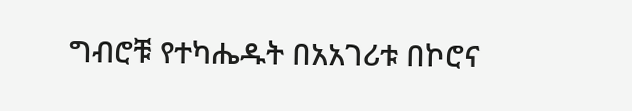ግብሮቹ የተካሔዱት በአአገሪቱ በኮሮና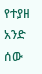የተያዘ አንድ ሰው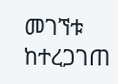መገኘቱ ከተረጋገጠ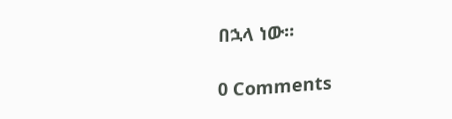በኋላ ነው።

0 Comments